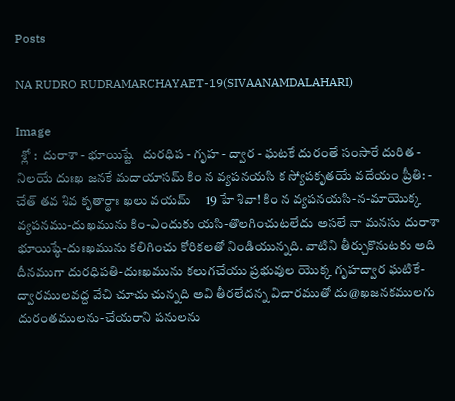Posts

NA RUDRO RUDRAMARCHAYAET-19(SIVAANAMDALAHARI)

Image
  శ్లో :  దురాశా - భూయిష్టే   దురధిప - గృహ - ద్వార - ఘటకే దురంతే సంసారే దురిత - నిలయే దుఃఖ జనకే మదాయాసమ్ కిం న వ్యపనయసి క స్యోపకృతయే వదేయం ప్రీతి: - చేత్ తవ శివ కృతార్థాః ఖలు వయమ్     19 హే శివా! కిం న వ్యపనయసి-న-మాయొక్క వ్యపనము-దుఖమును కిం-ఎందుకు యసి-తొలగించుటలేదు అసలే నా మనసు దురాశా భూయిష్ఠే-దుఃఖమును కలిగించు కోరికలతో నిండియున్నది. వాటిని తీర్చుకొనుటకు అది దీనముగా దురధిపతి-దుఃఖమును కలుగచేయు ప్రభువుల యొక్క గృహద్వార ఘటికే-ద్వారములవద్ద వేచి చూచు చున్నది అవి తీరలేదన్న విచారముతో దు@ఖజనకములగు దురంతములను-చేయరాని పనులను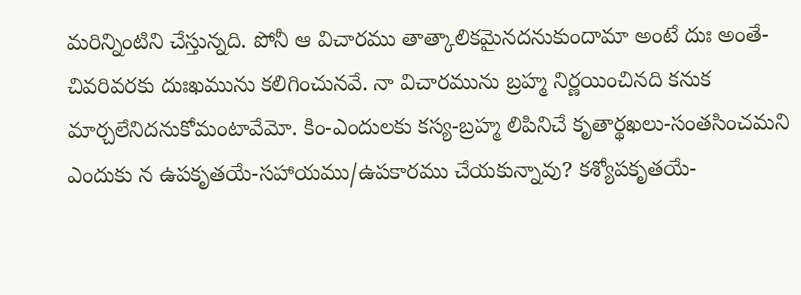మరిన్నింటిని చేస్తున్నది. పోనీ ఆ విచారము తాత్కాలికమైనదనుకుందామా అంటే దుః అంతే-చివరివరకు దుఃఖమును కలిగించునవే. నా విచారమును బ్రహ్మ నిర్ణయించినది కనుక మార్చలేనిదనుకోమంటావేమో. కిం-ఎందులకు కస్య-బ్రహ్మ లిపినిచే కృతార్థఖలు-సంతసించమని ఎందుకు న ఉపకృతయే-సహాయము/ఉపకారము చేయకున్నావు? కశ్యోపకృతయే-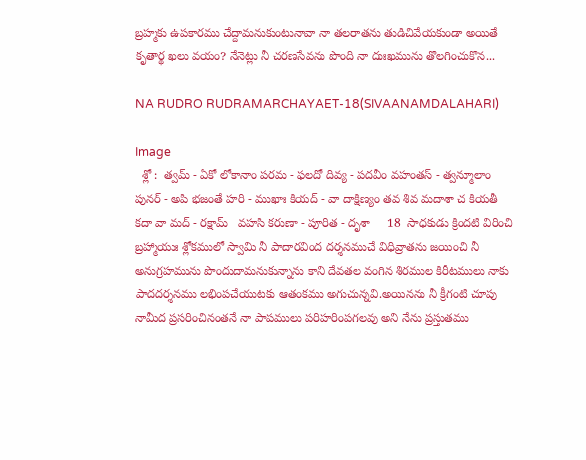బ్రహ్మకు ఉపకారము చేద్దామనుకుంటునావా నా తలరాతను తుడిచివేయకుండా అయితే కృతార్థ ఖలు వయం? నేనెట్లు నీ చరణసేవను పొంది నా దుఃఖమును తొలగించుకొన...

NA RUDRO RUDRAMARCHAYAET-18(SIVAANAMDALAHARI)

Image
  శ్లో :  త్వమ్ - ఏకో లోకానాం పరమ - ఫలదో దివ్య - పదవీం వహంతస్ - త్వన్మూలాం పునర్ - అపి భజంతే హరి - ముఖాః కియద్ - వా దాక్షిణ్యం తవ శివ మదాశా చ కియతీ కదా వా మద్ - రక్షామ్   వహసి కరుణా - పూరిత - దృశా     18  సాధకుడు క్రిందటి విరించి బ్రహ్మాయుః శ్లోకములో స్వామి నీ పాదారవింద దర్శనముచే విధివ్రాతను జయించి నీ అనుగ్రహమును పొందుదామనుకున్నాను కాని దేవతల వంగిన శిరముల కిరీటములు నాకు పాదదర్శనము లభింపచేయుటకు ఆతంకము అగుచున్నవి.అయినను నీ క్రీగంటి చూపు నామీద ప్రసరించినంతనే నా పాపములు పరిహరింపగలవు అని నేను ప్రస్తుతము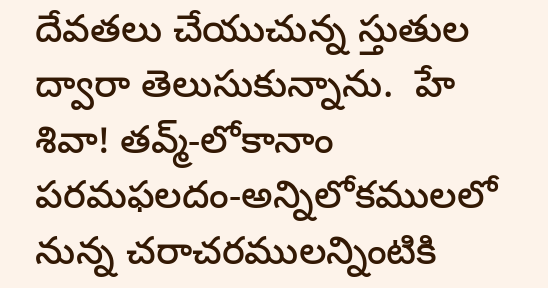దేవతలు చేయుచున్న స్తుతుల ద్వారా తెలుసుకున్నాను.  హే శివా! తవ్మ్-లోకానాం పరమఫలదం-అన్నిలోకములలో నున్న చరాచరములన్నింటికి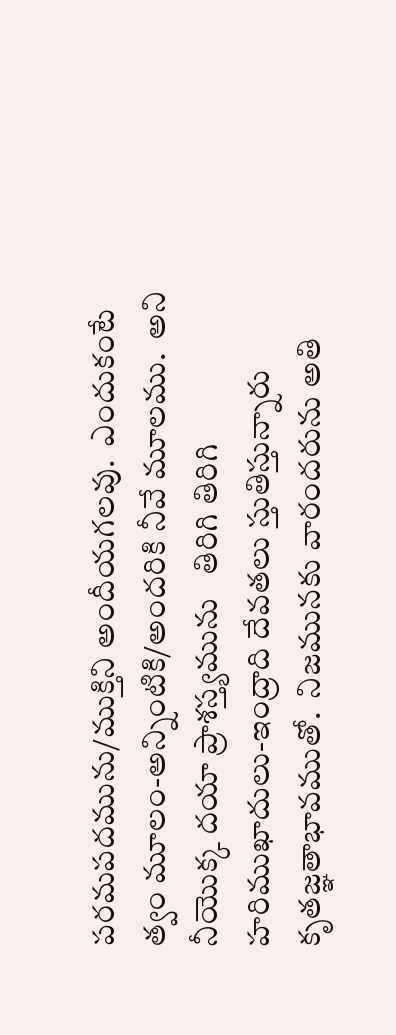పరమపదమును/ముక్తిని అందీయగలవు.  ఎందుకంటే  త్వం మూలం-అన్నింటికి/అందరికి నీవే మూలము.  అని నీయొక్క దయా ప్రాశస్త్యమును   తిరిగి తిరిగి హరిముఖాదులు-ఇంద్రాది దేవతలు స్తుతిస్తున్నారు కృతజ్ఞతాభావముతో.  నిజమునకు వారందరును అతి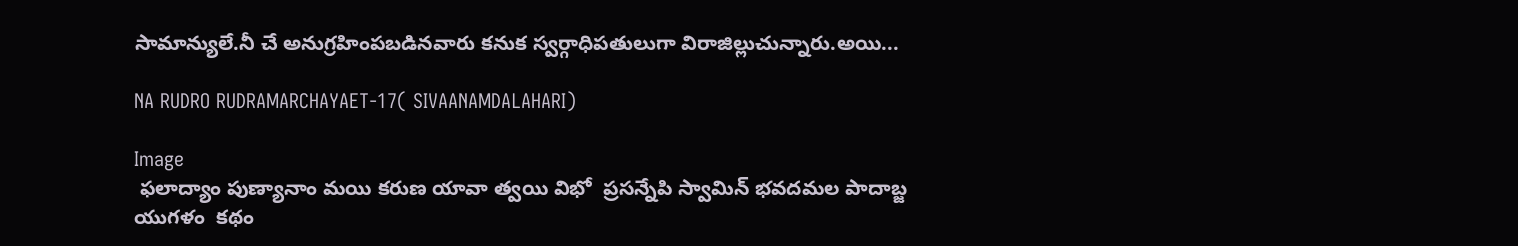సామాన్యులే.నీ చే అనుగ్రహింపబడినవారు కనుక స్వర్గాధిపతులుగా విరాజిల్లుచున్నారు.అయి...

NA RUDRO RUDRAMARCHAYAET-17( SIVAANAMDALAHARI)

Image
 ఫలాద్యాం పుణ్యానాం మయి కరుణ యావా త్వయి విభో  ప్రసన్నేపి స్వామిన్ భవదమల పాదాబ్జ యుగళం  కథం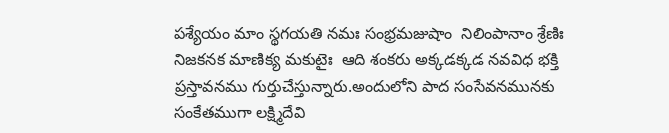పశ్యేయం మాం స్థగయతి నమః సంభ్రమజుషాం  నిలింపానాం శ్రేణిః నిజకనక మాణిక్య మకుటైః  ఆది శంకరు అక్కడక్కడ నవవిధ భక్తి ప్రస్తావనము గుర్తుచేస్తున్నారు.అందులోని పాద సంసేవనమునకు సంకేతముగా లక్ష్మిదేవి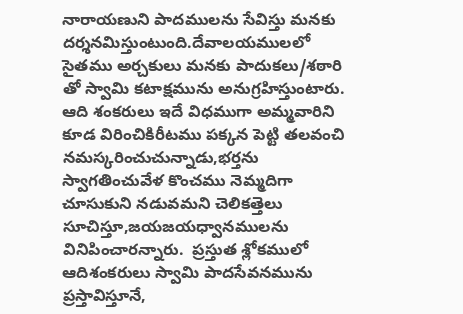నారాయణుని పాదములను సేవిస్తు మనకు దర్శనమిస్తుంటుంది.దేవాలయములలో సైతము అర్చకులు మనకు పాదుకలు/శఠారి తో స్వామి కటాక్షమును అనుగ్రహిస్తుంటారు.  ఆది శంకరులు ఇదే విధముగా అమ్మవారిని కూడ విరించికిరీటము పక్కన పెట్టి తలవంచి నమస్కరించుచున్నాడు,భర్తను స్వాగతించువేళ కొంచము నెమ్మదిగా చూసుకుని నడువమని చెలికత్తెలు సూచిస్తూ,జయజయధ్వానములను వినిపించారన్నారు.  ప్రస్తుత శ్లోకములో ఆదిశంకరులు స్వామి పాదసేవనమును ప్రస్తావిస్తూనే,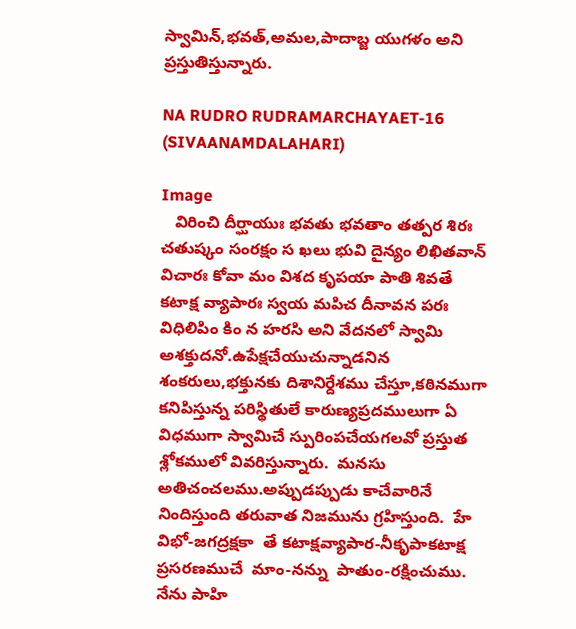స్వామిన్,భవత్,అమల,పాదాబ్జ యుగళం అని ప్రస్తుతిస్తున్నారు.

NA RUDRO RUDRAMARCHAYAET-16 (SIVAANAMDALAHARI)

Image
   విరించి దీర్ఘాయుః భవతు భవతాం తత్పర శిరః  చతుష్కం సంరక్షం స ఖలు భువి దైన్యం లిఖితవాన్  విచారః కోవా మం విశద కృపయా పాతి శివతే  కటాక్ష వ్యాపారః స్వయ మపిచ దీనావన పరః  విధిలిపిం కిం న హరసి అని వేదనలో స్వామి అశక్తుదనో.ఉపేక్షచేయుచున్నాడనిన శంకరులు,భక్తునకు దిశానిర్దేశము చేస్తూ,కఠినముగా కనిపిస్తున్న పరిస్థితులే కారుణ్యప్రదములుగా ఏ విధముగా స్వామిచే స్పురింపచేయగలవో ప్రస్తుత శ్లోకములో వివరిస్తున్నారు.  మనసు అతిచంచలము.అప్పుడప్పుడు కాచేవారినే నిందిస్తుంది తరువాత నిజమును గ్రహిస్తుంది.  హే విభో-జగద్రక్షకా  తే కటాక్షవ్యాపార-నీకృపాకటాక్ష ప్రసరణముచే  మాం-నన్ను  పాతుం-రక్షించుము.  నేను పాహి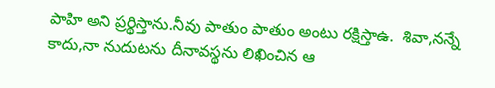పాహి అని ప్రర్థిస్తాను.నీవు పాతుం పాతుం అంటు రక్షిస్తాఉ.  శివా,నన్నే కాదు,నా నుదుటను దీనావస్థను లిఖించిన ఆ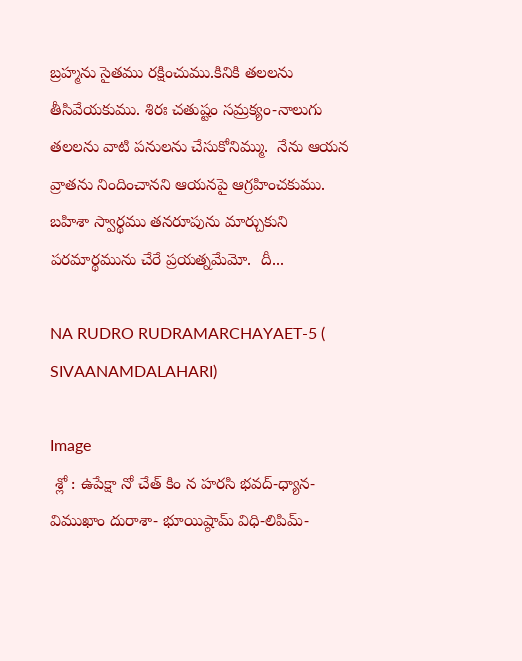బ్రహ్మను సైతము రక్షించుము.కినికి తలలను తీసివేయకుము. శిరః చతుష్టం సమ్రక్యం-నాలుగు తలలను వాటి పనులను చేసుకోనిమ్ము.  నేను ఆయన వ్రాతను నిందించానని ఆయనపై ఆగ్రహించకుము.  బహిశా స్వార్థము తనరూపును మార్చుకుని పరమార్థమును చేరే ప్రయత్నమేమో.  దీ...

NA RUDRO RUDRAMARCHAYAET-5 ( SIVAANAMDALAHARI)

Image
 శ్లో : ఉపేక్షా నో చేత్ కిం న హరసి భవద్-ధ్యాన-విముఖాం దురాశా- భూయిష్ఠామ్ విధి-లిపిమ్-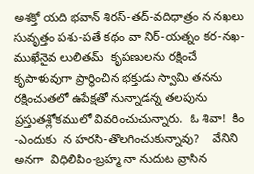అశక్తో యది భవాన్ శిరస్-తద్-వదిధాత్రం న నఖలు సువృత్తం పశు-పతే కథం వా నిర్-యత్నం కర-నఖ-ముఖేనైవ లులితమ్  కృపణులను రక్షించే కృపాళువుగా ప్రార్థించిన భక్తుడు స్వామి తనను రక్షించుతలో ఉపేక్షతో నున్నాడన్న తలపును ప్రస్తుతశ్లోకములో వివరించుచున్నారు.  ఓ శివా!  కిం -ఎందుకు  న హరసి-తొలగించుకున్నావు?    వేనిని అనగా  విధిలిపిం-బ్రహ్మ నా నుదుట వ్రాసిన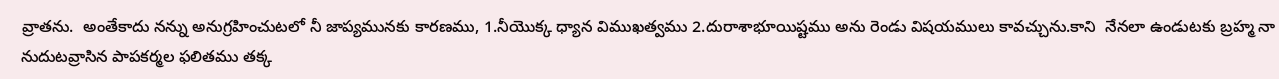వ్రాతను.  అంతేకాదు నన్ను అనుగ్రహించుటలో నీ జాప్యమునకు కారణము, 1.నీయొక్క ధ్యాన విముఖత్వము 2.దురాశాభూయిష్టము అను రెండు విషయములు కావచ్చును.కాని  నేనలా ఉండుటకు బ్రహ్మ నా నుదుటవ్రాసిన పాపకర్మల ఫలితము తక్క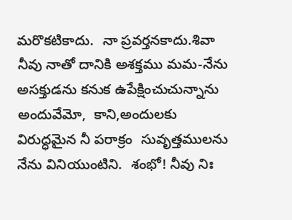మరొకటికాదు.  నా ప్రవర్తనకాదు.శివా నీవు నాతో దానికి అశక్తము మమ-నేను అసక్తుడను కనుక ఉపేక్షించుచున్నాను అందువేమో,  కాని,అందులకు విరుద్ధమైన నీ పరాక్రం  సువృత్తములను నేను వినియుంటిని.  శంభో! నీవు నిః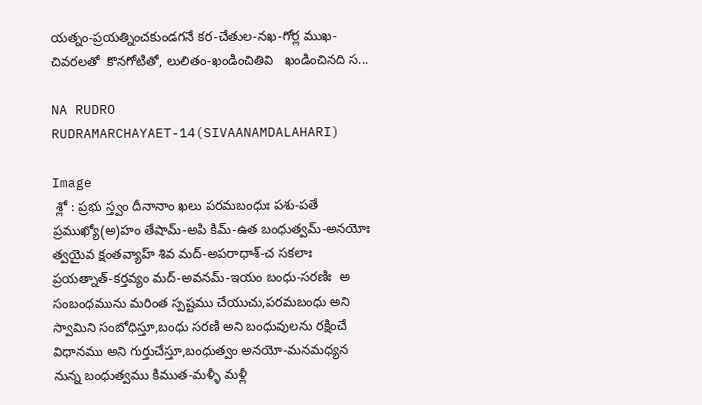యత్నం-ప్రయత్నించకుండగనే కర-చేతుల-నఖ-గోర్ల ముఖ-చివరలతో  కొనగోటితో, లులితం-ఖండించితివి   ఖండించినది స...

NA RUDRO RUDRAMARCHAYAET-14(SIVAANAMDALAHARI)

Image
 శ్లో : ప్రభు స్త్వం దీనానాం ఖలు పరమబంధుః పశు-పతే ప్రముఖ్యో(అ)హం తేషామ్-అపి కిమ్-ఉత బంధుత్వమ్-అనయోః త్వయైవ క్షంతవ్యాహ్ శివ మద్-అపరాధాశ్-చ సకలాః ప్రయత్నాత్-కర్తవ్యం మద్-అవనమ్-ఇయం బంధు-సరణిః  అ సంబంధమును మరింత స్పష్టము చేయుచు,పరమబంధు అని స్వామిని సంబోధిస్తూ,బంధు సరణి అని బంధువులను రక్షించే విధానము అని గుర్తుచేస్తూ,బంధుత్వం అనయో-మనమధ్యన నున్న బంధుత్వము కిముత-మళ్ళీ మళ్లీ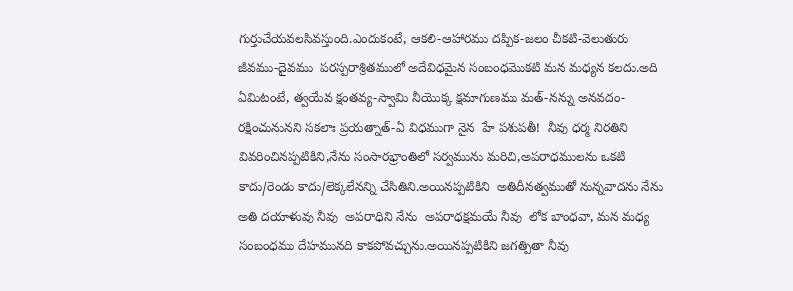గుర్తుచేయవలసివస్తుంది.ఎందుకంటే, ఆకలి-ఆహారము దప్పిక-జలం చీకటి-వెలుతురు జీవము-దైవము  పరస్పరాశ్రితములో అదేవిధమైన సంబంధమొకటి మన మధ్యన కలదు.అది ఏమిటంటే, త్వయేవ క్షంతవ్య-స్వామి నీయొక్క క్షమాగుణము మత్-నన్ను అనవదం-రక్షించునునని సకలాః ప్రయత్నాత్-ఏ విధముగా నైన  హే పశుపతీ!  నీవు ధర్మ నిరతిని వివరించినప్పటికిని,నేను సంసారభ్రాంతిలో సర్వమును మరిచి,అపరాధములను ఒకటి కాదు/రెండు కాదు/లెక్కలేనన్ని చేసితిని.అయినప్పటికిని  అతిదీనత్వముతో నున్నవాదను నేను  అతి దయాళువు నీవు  అపరాధిని నేను  అపరాధక్షమయే నీవు  లోక బాంధవా, మన మధ్య సంబంధము దేహమునది కాకపోవచ్చును.అయినప్పటికిని జగత్పితా నీవు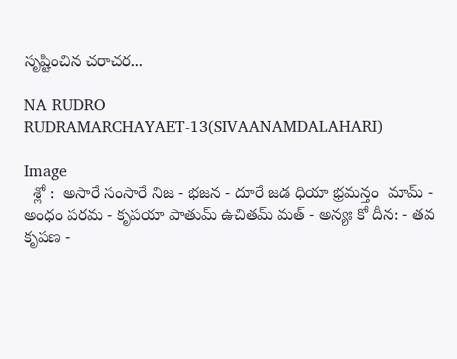సృష్టించిన చరాచర...

NA RUDRO RUDRAMARCHAYAET-13(SIVAANAMDALAHARI)

Image
  శ్లో :  అసారే సంసారే నిజ - భజన - దూరే జడ ధియా భ్రమన్తం  మామ్ - అంధం పరమ - కృపయా పాతుమ్ ఉచితమ్ మత్ - అన్యః కో దీన: - తవ కృపణ -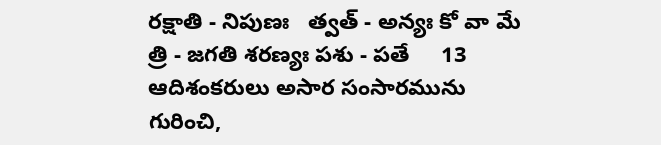రక్షాతి - నిపుణః   త్వత్ - అన్యః కో వా మే త్రి - జగతి శరణ్యః పశు - పతే     13 ఆదిశంకరులు అసార సంసారమును గురించి,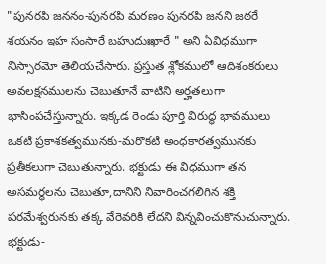"పునరపి జననం-పునరపి మరణం పునరపి జనని జఠరే శయనం ఇహ సంసారే బహుదుఃఖారే " అని ఏవిధముగా నిస్సారమో తెలియచేసారు. ప్రస్తుత శ్లోకములో ఆదిశంకరులు అవలక్షనములను చెబుతూనే వాటిని అర్హతలుగా భాసింపచేస్తున్నారు. ఇక్కడ రెండు పూర్తి విరుద్ధ భావములు ఒకటి ప్రకాశకత్వమునకు-మరొకటి అంధకారత్వమునకు ప్రతీకలుగా చెబుతున్నారు. భక్టుడు ఈ విధముగా తన అసమర్థలను చెబుతూ,దానిని నివారించగలిగిన శక్తి పరమేశ్వరునకు తక్క వేరెవరికి లేదని విన్నవించుకొనుచున్నారు. భక్టుడు-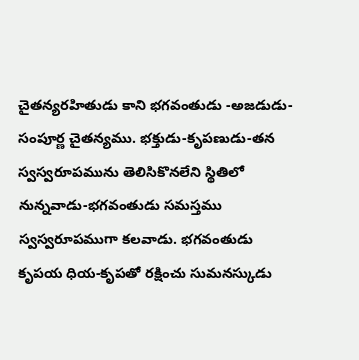చైతన్యరహితుడు కాని భగవంతుడు -అజడుడు-సంపూర్ణ చైతన్యము. భక్తుడు-కృపణుడు-తన స్వస్వరూపమును తెలిసికొనలేని స్థితిలో నున్నవాడు-భగవంతుడు సమస్తము స్వస్వరూపముగా కలవాడు. భగవంతుడు కృపయ ధియ-కృపతో రక్షించు సుమనస్కుడు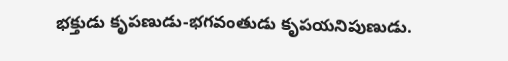భక్తుడు కృపణుడు-భగవంతుడు కృపయనిపుణుడు.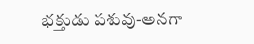భక్తుడు పశువు-అనగా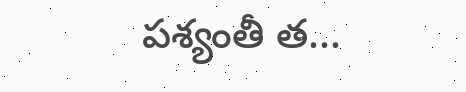పశ్యంతీ త...